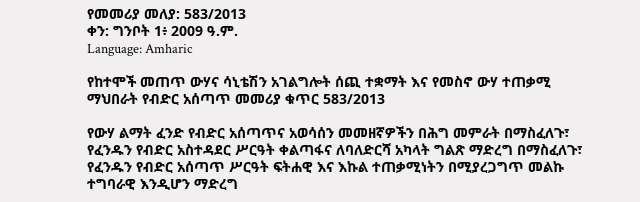የመመሪያ መለያ: 583/2013
ቀን: ግንቦት 1፥ 2009 ዓ.ም.
Language: Amharic

የከተሞች መጠጥ ውሃና ሳኒቴሽን አገልግሎት ሰጪ ተቋማት እና የመስኖ ውሃ ተጠቃሚ ማህበራት የብድር አሰጣጥ መመሪያ ቁጥር 583/2013

የውሃ ልማት ፈንድ የብድር አሰጣጥና አወሳሰን መመዘኛዎችን በሕግ መምራት በማስፈለጉ፣ የፈንዱን የብድር አስተዳደር ሥርዓት ቀልጣፋና ለባለድርሻ አካላት ግልጽ ማድረግ በማስፈለጉ፣ የፈንዱን የብድር አሰጣጥ ሥርዓት ፍትሐዊ እና እኩል ተጠቃሚነትን በሚያረጋግጥ መልኩ ተግባራዊ እንዲሆን ማድረግ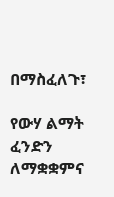በማስፈለጉ፣

የውሃ ልማት ፈንድን ለማቋቋምና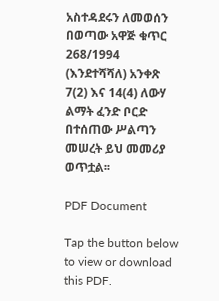አስተዳደሩን ለመወሰን በወጣው አዋጅ ቁጥር 268/1994 (እንደተሻሻለ) አንቀጽ 7(2) እና 14(4) ለውሃ ልማት ፈንድ ቦርድ በተሰጠው ሥልጣን መሠረት ይህ መመሪያ ወጥቷል፡፡

PDF Document

Tap the button below to view or download this PDF.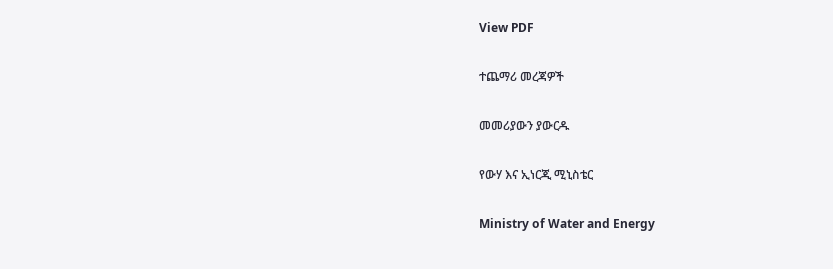View PDF

ተጨማሪ መረጃዎች

መመሪያውን ያውርዱ

የውሃ እና ኢነርጂ ሚኒስቴር

Ministry of Water and Energy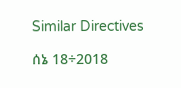Similar Directives

ሰኔ 18÷2018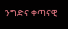ንግድና ቀጣናዊ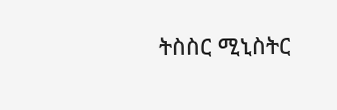ትስስር ሚኒስትር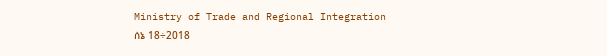Ministry of Trade and Regional Integration
ሰኔ 18÷2018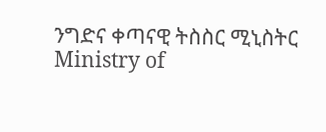ንግድና ቀጣናዊ ትስስር ሚኒስትር
Ministry of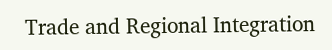Trade and Regional Integration